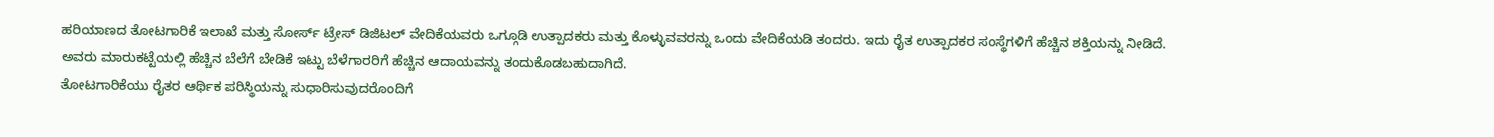ಹರಿಯಾಣದ ತೋಟಗಾರಿಕೆ ಇಲಾಖೆ ಮತ್ತು ಸೋರ್ಸ್ ಟ್ರೇಸ್ ಡಿಜಿಟಲ್ ವೇದಿಕೆಯವರು ಒಗ್ಗೂಡಿ ಉತ್ಪಾದಕರು ಮತ್ತು ಕೊಳ್ಳುವವರನ್ನು ಒಂದು ವೇದಿಕೆಯಡಿ ತಂದರು. ಇದು ರೈತ ಉತ್ಪಾದಕರ ಸಂಸ್ಥೆಗಳಿಗೆ ಹೆಚ್ಚಿನ ಶಕ್ತಿಯನ್ನು ನೀಡಿದೆ. ಅವರು ಮಾರುಕಟ್ಟೆಯಲ್ಲಿ ಹೆಚ್ಚಿನ ಬೆಲೆಗೆ ಬೇಡಿಕೆ ಇಟ್ಟು ಬೆಳೆಗಾರರಿಗೆ ಹೆಚ್ಚಿನ ಆದಾಯವನ್ನು ತಂದುಕೊಡಬಹುದಾಗಿದೆ.
ತೋಟಗಾರಿಕೆಯು ರೈತರ ಆರ್ಥಿಕ ಪರಿಸ್ಥಿಯನ್ನು ಸುಧಾರಿಸುವುದರೊಂದಿಗೆ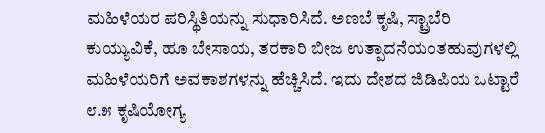ಮಹಿಳೆಯರ ಪರಿಸ್ಥಿತಿಯನ್ನು ಸುಧಾರಿಸಿದೆ. ಅಣಬೆ ಕೃಷಿ, ಸ್ಟ್ರಾಬೆರಿ ಕುಯ್ಯುವಿಕೆ, ಹೂ ಬೇಸಾಯ, ತರಕಾರಿ ಬೀಜ ಉತ್ಪಾದನೆಯಂತಹುವುಗಳಲ್ಲಿ ಮಹಿಳೆಯರಿಗೆ ಅವಕಾಶಗಳನ್ನು ಹೆಚ್ಚಿಸಿದೆ. ಇದು ದೇಶದ ಜಿಡಿಪಿಯ ಒಟ್ಟಾರೆ ೮.೫ ಕೃಷಿಯೋಗ್ಯ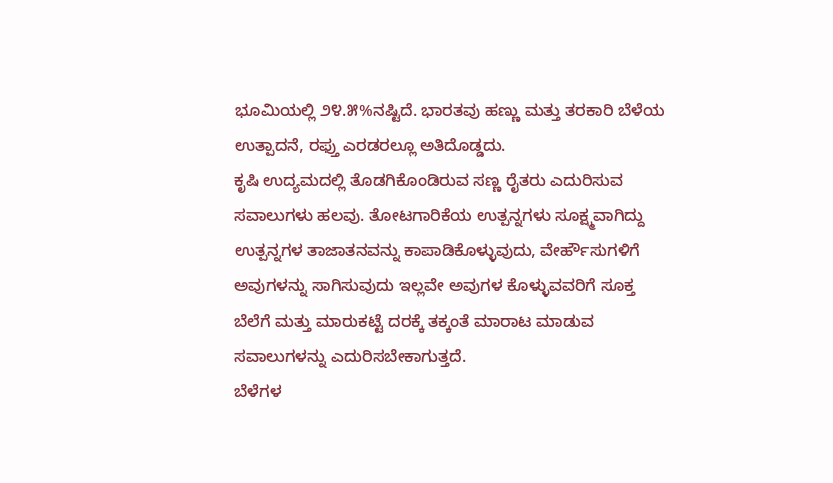ಭೂಮಿಯಲ್ಲಿ ೨೪.೫%ನಷ್ಟಿದೆ. ಭಾರತವು ಹಣ್ಣು ಮತ್ತು ತರಕಾರಿ ಬೆಳೆಯ ಉತ್ಪಾದನೆ, ರಫ್ತು ಎರಡರಲ್ಲೂ ಅತಿದೊಡ್ಡದು.
ಕೃಷಿ ಉದ್ಯಮದಲ್ಲಿ ತೊಡಗಿಕೊಂಡಿರುವ ಸಣ್ಣ ರೈತರು ಎದುರಿಸುವ ಸವಾಲುಗಳು ಹಲವು. ತೋಟಗಾರಿಕೆಯ ಉತ್ಪನ್ನಗಳು ಸೂಕ್ಷ್ಮವಾಗಿದ್ದು ಉತ್ಪನ್ನಗಳ ತಾಜಾತನವನ್ನು ಕಾಪಾಡಿಕೊಳ್ಳುವುದು, ವೇರ್ಹೌಸುಗಳಿಗೆ ಅವುಗಳನ್ನು ಸಾಗಿಸುವುದು ಇಲ್ಲವೇ ಅವುಗಳ ಕೊಳ್ಳುವವರಿಗೆ ಸೂಕ್ತ ಬೆಲೆಗೆ ಮತ್ತು ಮಾರುಕಟ್ಟೆ ದರಕ್ಕೆ ತಕ್ಕಂತೆ ಮಾರಾಟ ಮಾಡುವ ಸವಾಲುಗಳನ್ನು ಎದುರಿಸಬೇಕಾಗುತ್ತದೆ.
ಬೆಳೆಗಳ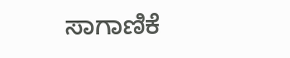ಸಾಗಾಣಿಕೆ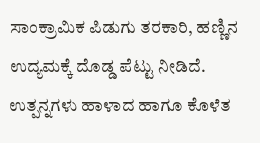ಸಾಂಕ್ರಾಮಿಕ ಪಿಡುಗು ತರಕಾರಿ, ಹಣ್ಣಿನ ಉದ್ಯಮಕ್ಕೆ ದೊಡ್ಡ ಪೆಟ್ಟು ನೀಡಿದೆ. ಉತ್ಪನ್ನಗಳು ಹಾಳಾದ ಹಾಗೂ ಕೊಳೆತ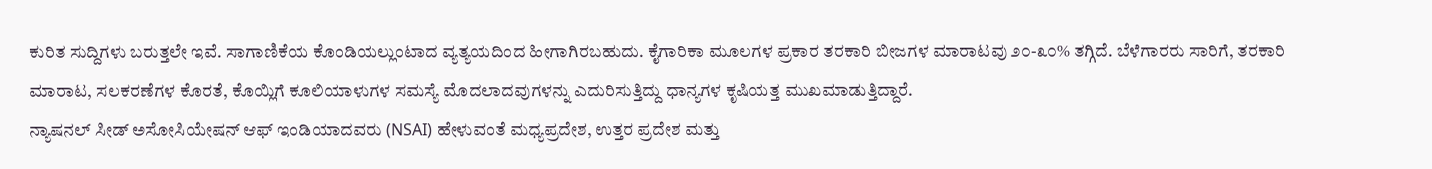ಕುರಿತ ಸುದ್ದಿಗಳು ಬರುತ್ತಲೇ ಇವೆ. ಸಾಗಾಣಿಕೆಯ ಕೊಂಡಿಯಲ್ಲುಂಟಾದ ವ್ಯತ್ಯಯದಿಂದ ಹೀಗಾಗಿರಬಹುದು. ಕೈಗಾರಿಕಾ ಮೂಲಗಳ ಪ್ರಕಾರ ತರಕಾರಿ ಬೀಜಗಳ ಮಾರಾಟವು ೨೦-೩೦% ತಗ್ಗಿದೆ. ಬೆಳೆಗಾರರು ಸಾರಿಗೆ, ತರಕಾರಿ ಮಾರಾಟ, ಸಲಕರಣೆಗಳ ಕೊರತೆ, ಕೊಯ್ಲಿಗೆ ಕೂಲಿಯಾಳುಗಳ ಸಮಸ್ಯೆ ಮೊದಲಾದವುಗಳನ್ನು ಎದುರಿಸುತ್ತಿದ್ದು ಧಾನ್ಯಗಳ ಕೃಷಿಯತ್ತ ಮುಖಮಾಡುತ್ತಿದ್ದಾರೆ.
ನ್ಯಾಷನಲ್ ಸೀಡ್ ಅಸೋಸಿಯೇಷನ್ ಆಫ್ ಇಂಡಿಯಾದವರು (NSAI) ಹೇಳುವಂತೆ ಮಧ್ಯಪ್ರದೇಶ, ಉತ್ತರ ಪ್ರದೇಶ ಮತ್ತು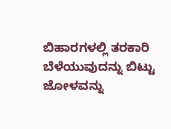ಬಿಹಾರಗಳಲ್ಲಿ ತರಕಾರಿ ಬೆಳೆಯುವುದನ್ನು ಬಿಟ್ಟು ಜೋಳವನ್ನು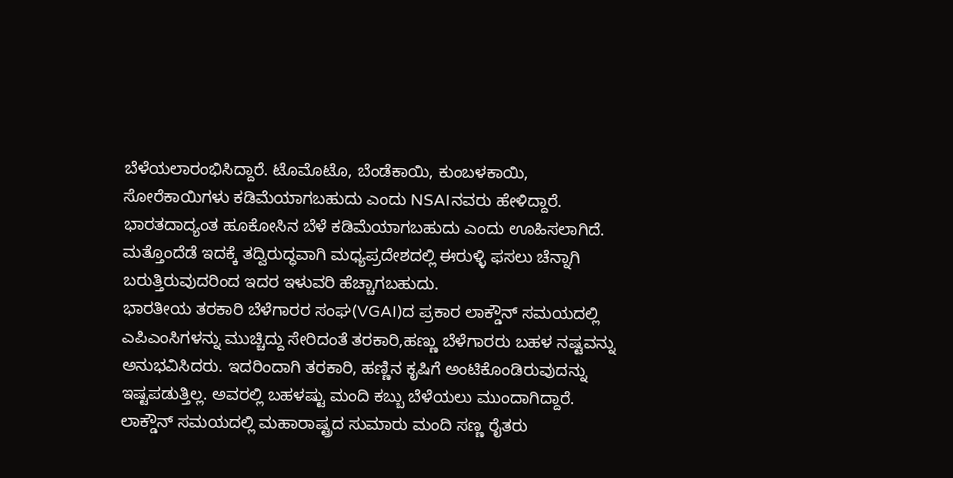ಬೆಳೆಯಲಾರಂಭಿಸಿದ್ದಾರೆ. ಟೊಮೊಟೊ, ಬೆಂಡೆಕಾಯಿ, ಕುಂಬಳಕಾಯಿ, ಸೋರೆಕಾಯಿಗಳು ಕಡಿಮೆಯಾಗಬಹುದು ಎಂದು NSAIನವರು ಹೇಳಿದ್ದಾರೆ. ಭಾರತದಾದ್ಯಂತ ಹೂಕೋಸಿನ ಬೆಳೆ ಕಡಿಮೆಯಾಗಬಹುದು ಎಂದು ಊಹಿಸಲಾಗಿದೆ. ಮತ್ತೊಂದೆಡೆ ಇದಕ್ಕೆ ತದ್ವಿರುದ್ಧವಾಗಿ ಮಧ್ಯಪ್ರದೇಶದಲ್ಲಿ ಈರುಳ್ಳಿ ಫಸಲು ಚೆನ್ನಾಗಿ ಬರುತ್ತಿರುವುದರಿಂದ ಇದರ ಇಳುವರಿ ಹೆಚ್ಚಾಗಬಹುದು.
ಭಾರತೀಯ ತರಕಾರಿ ಬೆಳೆಗಾರರ ಸಂಘ(VGAI)ದ ಪ್ರಕಾರ ಲಾಕ್ಡೌನ್ ಸಮಯದಲ್ಲಿ ಎಪಿಎಂಸಿಗಳನ್ನು ಮುಚ್ಚಿದ್ದು ಸೇರಿದಂತೆ ತರಕಾರಿ,ಹಣ್ಣು ಬೆಳೆಗಾರರು ಬಹಳ ನಷ್ಟವನ್ನು ಅನುಭವಿಸಿದರು. ಇದರಿಂದಾಗಿ ತರಕಾರಿ, ಹಣ್ಣಿನ ಕೃಷಿಗೆ ಅಂಟಿಕೊಂಡಿರುವುದನ್ನು ಇಷ್ಟಪಡುತ್ತಿಲ್ಲ. ಅವರಲ್ಲಿ ಬಹಳಷ್ಟು ಮಂದಿ ಕಬ್ಬು ಬೆಳೆಯಲು ಮುಂದಾಗಿದ್ದಾರೆ.
ಲಾಕ್ಡೌನ್ ಸಮಯದಲ್ಲಿ ಮಹಾರಾಷ್ಟ್ರದ ಸುಮಾರು ಮಂದಿ ಸಣ್ಣ ರೈತರು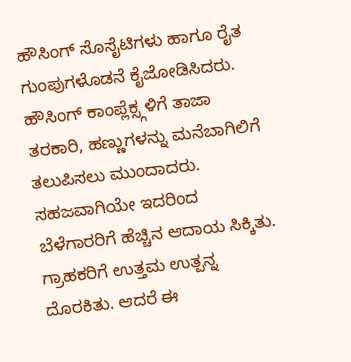ಹೌಸಿಂಗ್ ಸೊಸೈಟಿಗಳು ಹಾಗೂ ರೈತ ಗುಂಪುಗಳೊಡನೆ ಕೈಜೋಡಿಸಿದರು. ಹೌಸಿಂಗ್ ಕಾಂಪ್ಲೆಕ್ಸ್ಗಳಿಗೆ ತಾಜಾ ತರಕಾರಿ, ಹಣ್ಣುಗಳನ್ನು ಮನೆಬಾಗಿಲಿಗೆ ತಲುಪಿಸಲು ಮುಂದಾದರು. ಸಹಜವಾಗಿಯೇ ಇದರಿಂದ ಬೆಳೆಗಾರರಿಗೆ ಹೆಚ್ಚಿನ ಆದಾಯ ಸಿಕ್ಕಿತು. ಗ್ರಾಹಕರಿಗೆ ಉತ್ತಮ ಉತ್ಪನ್ನ ದೊರಕಿತು. ಆದರೆ ಈ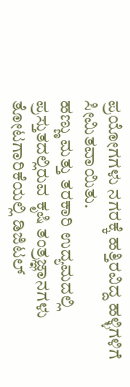ಪ್ರಯೋಗಗಳು ನಗರಕ್ಕೆ ಹತ್ತಿರವಿದ್ದ ಹಳ್ಳಿಗಳಿಗೆ ಸೀಮಿತವಾಯಿತು.
ಹಣ್ಣು ಮತ್ತು ತರಕಾರಿ ಉದ್ಯಮದಲ್ಲಿ ಪ್ರಸ್ತುತದಲ್ಲಿರುವ ಕೃಷಿ ತಂತ್ರಜ್ಞಾನಗಳು
ತೋಟಗಾರಿಕೆಯಲ್ಲಿ ಡಿಜಿಟಲ್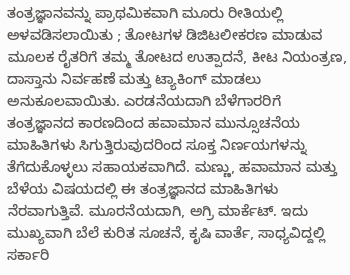ತಂತ್ರಜ್ಞಾನವನ್ನು ಪ್ರಾಥಮಿಕವಾಗಿ ಮೂರು ರೀತಿಯಲ್ಲಿ ಅಳವಡಿಸಲಾಯಿತು ; ತೋಟಗಳ ಡಿಜಿಟಲೀಕರಣ ಮಾಡುವ ಮೂಲಕ ರೈತರಿಗೆ ತಮ್ಮ ತೋಟದ ಉತ್ಪಾದನೆ, ಕೀಟ ನಿಯಂತ್ರಣ, ದಾಸ್ತಾನು ನಿರ್ವಹಣೆ ಮತ್ತು ಟ್ಯಾಕಿಂಗ್ ಮಾಡಲು ಅನುಕೂಲವಾಯಿತು. ಎರಡನೆಯದಾಗಿ ಬೆಳೆಗಾರರಿಗೆ ತಂತ್ರಜ್ಞಾನದ ಕಾರಣದಿಂದ ಹವಾಮಾನ ಮುನ್ಸೂಚನೆಯ ಮಾಹಿತಿಗಳು ಸಿಗುತ್ತಿರುವುದರಿಂದ ಸೂಕ್ತ ನಿರ್ಣಯಗಳನ್ನು ತೆಗೆದುಕೊಳ್ಳಲು ಸಹಾಯಕವಾಗಿದೆ. ಮಣ್ಣು, ಹವಾಮಾನ ಮತ್ತು ಬೆಳೆಯ ವಿಷಯದಲ್ಲಿ ಈ ತಂತ್ರಜ್ಞಾನದ ಮಾಹಿತಿಗಳು ನೆರವಾಗುತ್ತಿವೆ. ಮೂರನೆಯದಾಗಿ, ಅಗ್ರಿ ಮಾರ್ಕೆಟ್. ಇದು ಮುಖ್ಯವಾಗಿ ಬೆಲೆ ಕುರಿತ ಸೂಚನೆ, ಕೃಷಿ ವಾರ್ತೆ, ಸಾಧ್ಯವಿದ್ದಲ್ಲಿ ಸರ್ಕಾರಿ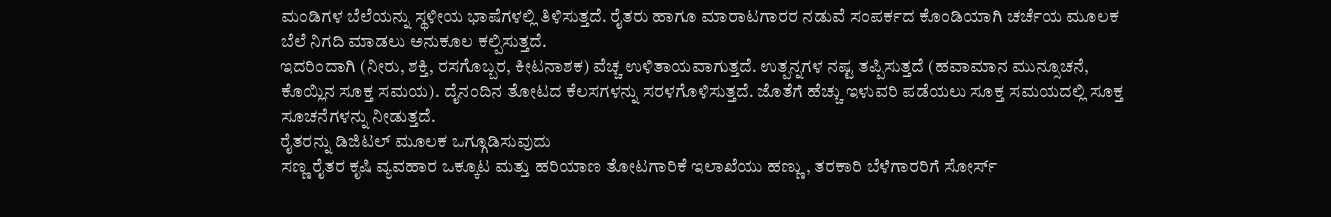ಮಂಡಿಗಳ ಬೆಲೆಯನ್ನು ಸ್ಥಳೀಯ ಭಾಷೆಗಳಲ್ಲಿ ತಿಳಿಸುತ್ತದೆ. ರೈತರು ಹಾಗೂ ಮಾರಾಟಗಾರರ ನಡುವೆ ಸಂಪರ್ಕದ ಕೊಂಡಿಯಾಗಿ ಚರ್ಚೆಯ ಮೂಲಕ ಬೆಲೆ ನಿಗದಿ ಮಾಡಲು ಅನುಕೂಲ ಕಲ್ಪಿಸುತ್ತದೆ.
ಇದರಿಂದಾಗಿ (ನೀರು, ಶಕ್ತಿ, ರಸಗೊಬ್ಬರ, ಕೀಟನಾಶಕ) ವೆಚ್ಚ ಉಳಿತಾಯವಾಗುತ್ತದೆ. ಉತ್ಪನ್ನಗಳ ನಷ್ಟ ತಪ್ಪಿಸುತ್ತದೆ (ಹವಾಮಾನ ಮುನ್ಸೂಚನೆ, ಕೊಯ್ಲಿನ ಸೂಕ್ತ ಸಮಯ). ದೈನಂದಿನ ತೋಟದ ಕೆಲಸಗಳನ್ನು ಸರಳಗೊಳಿಸುತ್ತದೆ. ಜೊತೆಗೆ ಹೆಚ್ಚು ಇಳುವರಿ ಪಡೆಯಲು ಸೂಕ್ತ ಸಮಯದಲ್ಲಿ ಸೂಕ್ತ ಸೂಚನೆಗಳನ್ನು ನೀಡುತ್ತದೆ.
ರೈತರನ್ನು ಡಿಜಿಟಲ್ ಮೂಲಕ ಒಗ್ಗೂಡಿಸುವುದು
ಸಣ್ಣ ರೈತರ ಕೃಷಿ ವ್ಯವಹಾರ ಒಕ್ಕೂಟ ಮತ್ತು ಹರಿಯಾಣ ತೋಟಗಾರಿಕೆ ಇಲಾಖೆಯು ಹಣ್ಣು, ತರಕಾರಿ ಬೆಳೆಗಾರರಿಗೆ ಸೋರ್ಸ್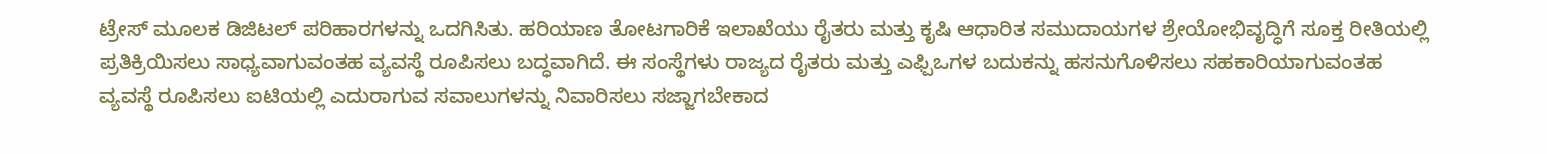ಟ್ರೇಸ್ ಮೂಲಕ ಡಿಜಿಟಲ್ ಪರಿಹಾರಗಳನ್ನು ಒದಗಿಸಿತು. ಹರಿಯಾಣ ತೋಟಗಾರಿಕೆ ಇಲಾಖೆಯು ರೈತರು ಮತ್ತು ಕೃಷಿ ಆಧಾರಿತ ಸಮುದಾಯಗಳ ಶ್ರೇಯೋಭಿವೃದ್ಧಿಗೆ ಸೂಕ್ತ ರೀತಿಯಲ್ಲಿ ಪ್ರತಿಕ್ರಿಯಿಸಲು ಸಾಧ್ಯವಾಗುವಂತಹ ವ್ಯವಸ್ಥೆ ರೂಪಿಸಲು ಬದ್ಧವಾಗಿದೆ. ಈ ಸಂಸ್ಥೆಗಳು ರಾಜ್ಯದ ರೈತರು ಮತ್ತು ಎಫ್ಪಿಒಗಳ ಬದುಕನ್ನು ಹಸನುಗೊಳಿಸಲು ಸಹಕಾರಿಯಾಗುವಂತಹ ವ್ಯವಸ್ಥೆ ರೂಪಿಸಲು ಐಟಿಯಲ್ಲಿ ಎದುರಾಗುವ ಸವಾಲುಗಳನ್ನು ನಿವಾರಿಸಲು ಸಜ್ಜಾಗಬೇಕಾದ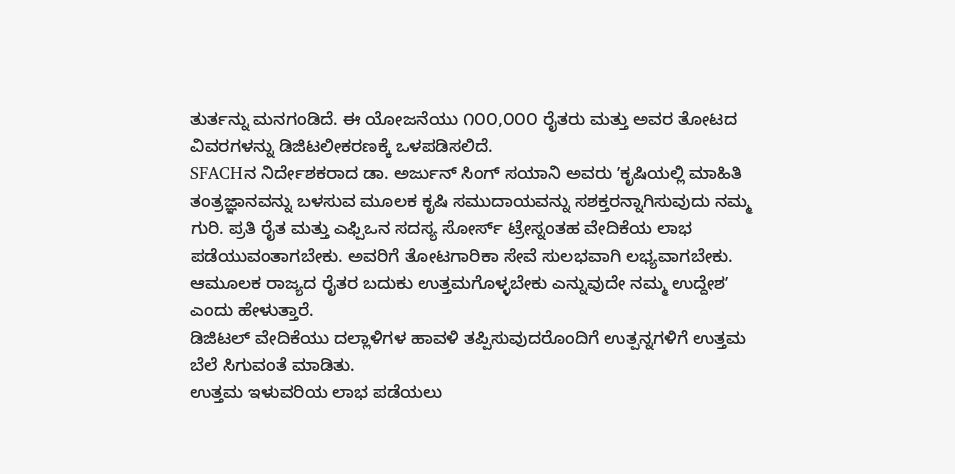ತುರ್ತನ್ನು ಮನಗಂಡಿದೆ. ಈ ಯೋಜನೆಯು ೧೦೦,೦೦೦ ರೈತರು ಮತ್ತು ಅವರ ತೋಟದ ವಿವರಗಳನ್ನು ಡಿಜಿಟಲೀಕರಣಕ್ಕೆ ಒಳಪಡಿಸಲಿದೆ.
SFACHನ ನಿರ್ದೇಶಕರಾದ ಡಾ. ಅರ್ಜುನ್ ಸಿಂಗ್ ಸಯಾನಿ ಅವರು ʼಕೃಷಿಯಲ್ಲಿ ಮಾಹಿತಿ ತಂತ್ರಜ್ಞಾನವನ್ನು ಬಳಸುವ ಮೂಲಕ ಕೃಷಿ ಸಮುದಾಯವನ್ನು ಸಶಕ್ತರನ್ನಾಗಿಸುವುದು ನಮ್ಮ ಗುರಿ. ಪ್ರತಿ ರೈತ ಮತ್ತು ಎಫ್ಪಿಒನ ಸದಸ್ಯ ಸೋರ್ಸ್ ಟ್ರೇಸ್ನಂತಹ ವೇದಿಕೆಯ ಲಾಭ ಪಡೆಯುವಂತಾಗಬೇಕು. ಅವರಿಗೆ ತೋಟಗಾರಿಕಾ ಸೇವೆ ಸುಲಭವಾಗಿ ಲಭ್ಯವಾಗಬೇಕು. ಆಮೂಲಕ ರಾಜ್ಯದ ರೈತರ ಬದುಕು ಉತ್ತಮಗೊಳ್ಳಬೇಕು ಎನ್ನುವುದೇ ನಮ್ಮ ಉದ್ದೇಶʼ ಎಂದು ಹೇಳುತ್ತಾರೆ.
ಡಿಜಿಟಲ್ ವೇದಿಕೆಯು ದಲ್ಲಾಳಿಗಳ ಹಾವಳಿ ತಪ್ಪಿಸುವುದರೊಂದಿಗೆ ಉತ್ಪನ್ನಗಳಿಗೆ ಉತ್ತಮ ಬೆಲೆ ಸಿಗುವಂತೆ ಮಾಡಿತು.
ಉತ್ತಮ ಇಳುವರಿಯ ಲಾಭ ಪಡೆಯಲು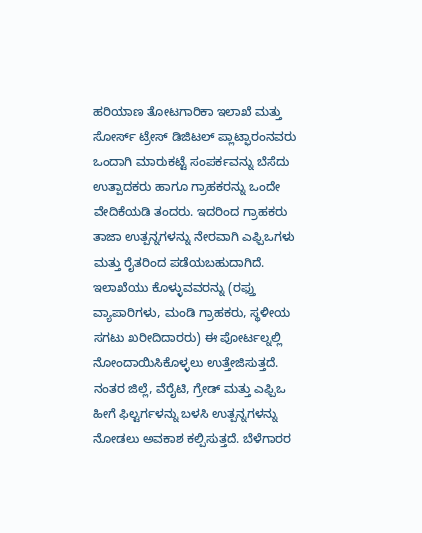ಹರಿಯಾಣ ತೋಟಗಾರಿಕಾ ಇಲಾಖೆ ಮತ್ತು ಸೋರ್ಸ್ ಟ್ರೇಸ್ ಡಿಜಿಟಲ್ ಪ್ಲಾಟ್ಫಾರಂನವರು ಒಂದಾಗಿ ಮಾರುಕಟ್ಟೆ ಸಂಪರ್ಕವನ್ನು ಬೆಸೆದು ಉತ್ಪಾದಕರು ಹಾಗೂ ಗ್ರಾಹಕರನ್ನು ಒಂದೇ ವೇದಿಕೆಯಡಿ ತಂದರು. ಇದರಿಂದ ಗ್ರಾಹಕರು ತಾಜಾ ಉತ್ಪನ್ನಗಳನ್ನು ನೇರವಾಗಿ ಎಫ್ಪಿಒಗಳು ಮತ್ತು ರೈತರಿಂದ ಪಡೆಯಬಹುದಾಗಿದೆ. ಇಲಾಖೆಯು ಕೊಳ್ಳುವವರನ್ನು (ರಫ್ತು ವ್ಯಾಪಾರಿಗಳು, ಮಂಡಿ ಗ್ರಾಹಕರು, ಸ್ಥಳೀಯ ಸಗಟು ಖರೀದಿದಾರರು) ಈ ಪೋರ್ಟಲ್ನಲ್ಲಿ ನೋಂದಾಯಿಸಿಕೊಳ್ಳಲು ಉತ್ತೇಜಿಸುತ್ತದೆ. ನಂತರ ಜಿಲ್ಲೆ, ವೆರೈಟಿ, ಗ್ರೇಡ್ ಮತ್ತು ಎಫ್ಪಿಒ ಹೀಗೆ ಫಿಲ್ಟರ್ಗಳನ್ನು ಬಳಸಿ ಉತ್ಪನ್ನಗಳನ್ನು ನೋಡಲು ಅವಕಾಶ ಕಲ್ಪಿಸುತ್ತದೆ. ಬೆಳೆಗಾರರ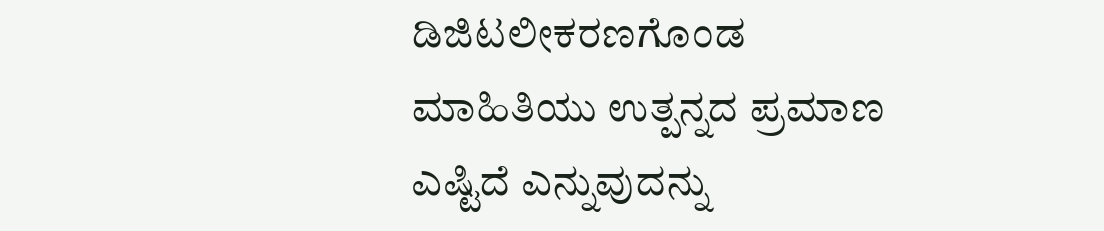ಡಿಜಿಟಲೀಕರಣಗೊಂಡ ಮಾಹಿತಿಯು ಉತ್ಪನ್ನದ ಪ್ರಮಾಣ ಎಷ್ಟಿದೆ ಎನ್ನುವುದನ್ನು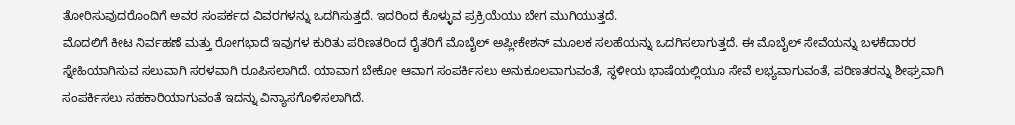ತೋರಿಸುವುದರೊಂದಿಗೆ ಅವರ ಸಂಪರ್ಕದ ವಿವರಗಳನ್ನು ಒದಗಿಸುತ್ತದೆ. ಇದರಿಂದ ಕೊಳ್ಳುವ ಪ್ರಕ್ರಿಯೆಯು ಬೇಗ ಮುಗಿಯುತ್ತದೆ.
ಮೊದಲಿಗೆ ಕೀಟ ನಿರ್ವಹಣೆ ಮತ್ತು ರೋಗಭಾದೆ ಇವುಗಳ ಕುರಿತು ಪರಿಣತರಿಂದ ರೈತರಿಗೆ ಮೊಬೈಲ್ ಅಪ್ಲೀಕೇಶನ್ ಮೂಲಕ ಸಲಹೆಯನ್ನು ಒದಗಿಸಲಾಗುತ್ತದೆ. ಈ ಮೊಬೈಲ್ ಸೇವೆಯನ್ನು ಬಳಕೆದಾರರ ಸ್ನೇಹಿಯಾಗಿಸುವ ಸಲುವಾಗಿ ಸರಳವಾಗಿ ರೂಪಿಸಲಾಗಿದೆ. ಯಾವಾಗ ಬೇಕೋ ಆವಾಗ ಸಂಪರ್ಕಿಸಲು ಅನುಕೂಲವಾಗುವಂತೆ, ಸ್ಥಳೀಯ ಭಾಷೆಯಲ್ಲಿಯೂ ಸೇವೆ ಲಭ್ಯವಾಗುವಂತೆ, ಪರಿಣತರನ್ನು ಶೀಘ್ರವಾಗಿ ಸಂಪರ್ಕಿಸಲು ಸಹಕಾರಿಯಾಗುವಂತೆ ಇದನ್ನು ವಿನ್ಯಾಸಗೊಳಿಸಲಾಗಿದೆ.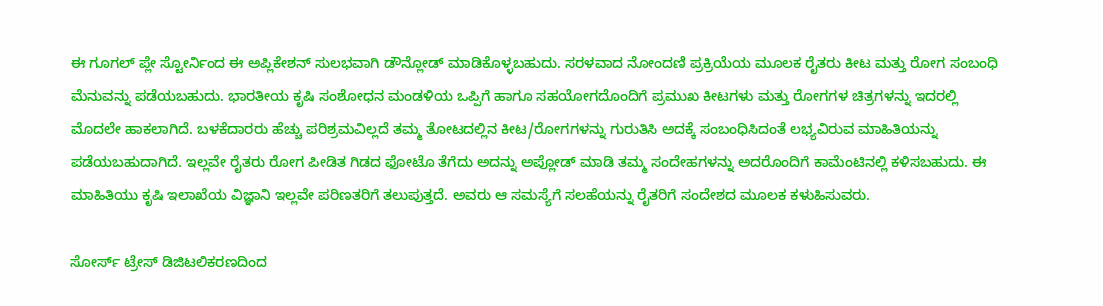ಈ ಗೂಗಲ್ ಪ್ಲೇ ಸ್ಟೋರ್ನಿಂದ ಈ ಅಪ್ಲಿಕೇಶನ್ ಸುಲಭವಾಗಿ ಡೌನ್ಲೋಡ್ ಮಾಡಿಕೊಳ್ಳಬಹುದು. ಸರಳವಾದ ನೋಂದಣಿ ಪ್ರಕ್ರಿಯೆಯ ಮೂಲಕ ರೈತರು ಕೀಟ ಮತ್ತು ರೋಗ ಸಂಬಂಧಿ ಮೆನುವನ್ನು ಪಡೆಯಬಹುದು. ಭಾರತೀಯ ಕೃಷಿ ಸಂಶೋಧನ ಮಂಡಳಿಯ ಒಪ್ಪಿಗೆ ಹಾಗೂ ಸಹಯೋಗದೊಂದಿಗೆ ಪ್ರಮುಖ ಕೀಟಗಳು ಮತ್ತು ರೋಗಗಳ ಚಿತ್ರಗಳನ್ನು ಇದರಲ್ಲಿ ಮೊದಲೇ ಹಾಕಲಾಗಿದೆ. ಬಳಕೆದಾರರು ಹೆಚ್ಚು ಪರಿಶ್ರಮವಿಲ್ಲದೆ ತಮ್ಮ ತೋಟದಲ್ಲಿನ ಕೀಟ/ರೋಗಗಳನ್ನು ಗುರುತಿಸಿ ಅದಕ್ಕೆ ಸಂಬಂಧಿಸಿದಂತೆ ಲಭ್ಯವಿರುವ ಮಾಹಿತಿಯನ್ನು ಪಡೆಯಬಹುದಾಗಿದೆ. ಇಲ್ಲವೇ ರೈತರು ರೋಗ ಪೀಡಿತ ಗಿಡದ ಫೋಟೊ ತೆಗೆದು ಅದನ್ನು ಅಪ್ಲೋಡ್ ಮಾಡಿ ತಮ್ಮ ಸಂದೇಹಗಳನ್ನು ಅದರೊಂದಿಗೆ ಕಾಮೆಂಟಿನಲ್ಲಿ ಕಳಿಸಬಹುದು. ಈ ಮಾಹಿತಿಯು ಕೃಷಿ ಇಲಾಖೆಯ ವಿಜ್ಞಾನಿ ಇಲ್ಲವೇ ಪರಿಣತರಿಗೆ ತಲುಪುತ್ತದೆ. ಅವರು ಆ ಸಮಸ್ಯೆಗೆ ಸಲಹೆಯನ್ನು ರೈತರಿಗೆ ಸಂದೇಶದ ಮೂಲಕ ಕಳುಹಿಸುವರು.

ಸೋರ್ಸ್ ಟ್ರೇಸ್ ಡಿಜಿಟಲಿಕರಣದಿಂದ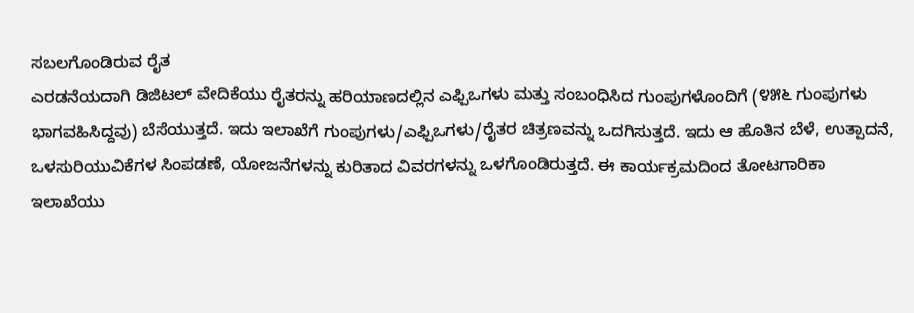ಸಬಲಗೊಂಡಿರುವ ರೈತ
ಎರಡನೆಯದಾಗಿ ಡಿಜಿಟಲ್ ವೇದಿಕೆಯು ರೈತರನ್ನು ಹರಿಯಾಣದಲ್ಲಿನ ಎಫ್ಪಿಒಗಳು ಮತ್ತು ಸಂಬಂಧಿಸಿದ ಗುಂಪುಗಳೊಂದಿಗೆ (೪೫೬ ಗುಂಪುಗಳು ಭಾಗವಹಿಸಿದ್ದವು) ಬೆಸೆಯುತ್ತದೆ. ಇದು ಇಲಾಖೆಗೆ ಗುಂಪುಗಳು/ಎಫ್ಪಿಒಗಳು/ರೈತರ ಚಿತ್ರಣವನ್ನು ಒದಗಿಸುತ್ತದೆ. ಇದು ಆ ಹೊತಿನ ಬೆಳೆ, ಉತ್ಪಾದನೆ, ಒಳಸುರಿಯುವಿಕೆಗಳ ಸಿಂಪಡಣೆ, ಯೋಜನೆಗಳನ್ನು ಕುರಿತಾದ ವಿವರಗಳನ್ನು ಒಳಗೊಂಡಿರುತ್ತದೆ. ಈ ಕಾರ್ಯಕ್ರಮದಿಂದ ತೋಟಗಾರಿಕಾ ಇಲಾಖೆಯು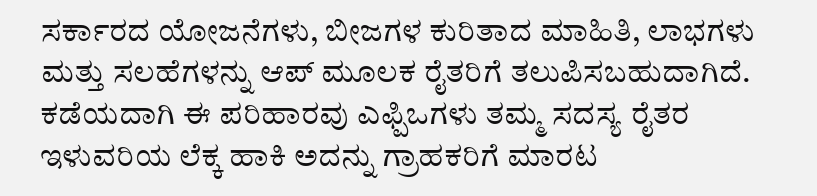ಸರ್ಕಾರದ ಯೋಜನೆಗಳು, ಬೀಜಗಳ ಕುರಿತಾದ ಮಾಹಿತಿ, ಲಾಭಗಳು ಮತ್ತು ಸಲಹೆಗಳನ್ನು ಆಪ್ ಮೂಲಕ ರೈತರಿಗೆ ತಲುಪಿಸಬಹುದಾಗಿದೆ.
ಕಡೆಯದಾಗಿ ಈ ಪರಿಹಾರವು ಎಫ್ಪಿಒಗಳು ತಮ್ಮ ಸದಸ್ಯ ರೈತರ ಇಳುವರಿಯ ಲೆಕ್ಕ ಹಾಕಿ ಅದನ್ನು ಗ್ರಾಹಕರಿಗೆ ಮಾರಟ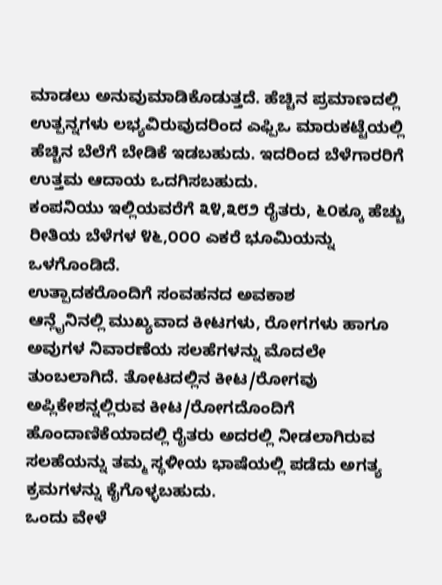ಮಾಡಲು ಅನುವುಮಾಡಿಕೊಡುತ್ತದೆ. ಹೆಚ್ಚಿನ ಪ್ರಮಾಣದಲ್ಲಿ ಉತ್ಪನ್ನಗಳು ಲಭ್ಯವಿರುವುದರಿಂದ ಎಫ್ಪಿಒ ಮಾರುಕಟ್ಟೆಯಲ್ಲಿ ಹೆಚ್ಚಿನ ಬೆಲೆಗೆ ಬೇಡಿಕೆ ಇಡಬಹುದು. ಇದರಿಂದ ಬೆಳೆಗಾರರಿಗೆ ಉತ್ತಮ ಆದಾಯ ಒದಗಿಸಬಹುದು.
ಕಂಪನಿಯು ಇಲ್ಲಿಯವರೆಗೆ ೩೪,೩೮೨ ರೈತರು, ೬೦ಕ್ಕೂ ಹೆಚ್ಚು ರೀತಿಯ ಬೆಳೆಗಳ ೪೬,೦೦೦ ಎಕರೆ ಭೂಮಿಯನ್ನು ಒಳಗೊಂಡಿದೆ.
ಉತ್ಪಾದಕರೊಂದಿಗೆ ಸಂವಹನದ ಅವಕಾಶ
ಆನ್ಲೈನಿನಲ್ಲಿ ಮುಖ್ಯವಾದ ಕೀಟಗಳು, ರೋಗಗಳು ಹಾಗೂ ಅವುಗಳ ನಿವಾರಣೆಯ ಸಲಹೆಗಳನ್ನು ಮೊದಲೇ ತುಂಬಲಾಗಿದೆ. ತೋಟದಲ್ಲಿನ ಕೀಟ/ರೋಗವು ಅಪ್ಲಿಕೇಶನ್ನಲ್ಲಿರುವ ಕೀಟ/ರೋಗದೊಂದಿಗೆ ಹೊಂದಾಣಿಕೆಯಾದಲ್ಲಿ ರೈತರು ಅದರಲ್ಲಿ ನೀಡಲಾಗಿರುವ ಸಲಹೆಯನ್ನು ತಮ್ಮ ಸ್ಥಳೀಯ ಭಾಷೆಯಲ್ಲಿ ಪಡೆದು ಅಗತ್ಯ ಕ್ರಮಗಳನ್ನು ಕೈಗೊಳ್ಳಬಹುದು.
ಒಂದು ವೇಳೆ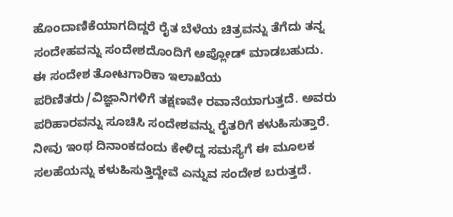ಹೊಂದಾಣಿಕೆಯಾಗದಿದ್ದರೆ ರೈತ ಬೆಳೆಯ ಚಿತ್ರವನ್ನು ತೆಗೆದು ತನ್ನ ಸಂದೇಹವನ್ನು ಸಂದೇಶದೊಂದಿಗೆ ಅಪ್ಲೋಡ್ ಮಾಡಬಹುದು. ಈ ಸಂದೇಶ ತೋಟಗಾರಿಕಾ ಇಲಾಖೆಯ ಪರಿಣಿತರು/ವಿಜ್ಞಾನಿಗಳಿಗೆ ತಕ್ಷಣವೇ ರವಾನೆಯಾಗುತ್ತದೆ. ಅವರು ಪರಿಹಾರವನ್ನು ಸೂಚಿಸಿ ಸಂದೇಶವನ್ನು ರೈತರಿಗೆ ಕಳುಹಿಸುತ್ತಾರೆ. ನೀವು ಇಂಥ ದಿನಾಂಕದಂದು ಕೇಳಿದ್ದ ಸಮಸ್ಯೆಗೆ ಈ ಮೂಲಕ ಸಲಹೆಯನ್ನು ಕಳುಹಿಸುತ್ತಿದ್ದೇವೆ ಎನ್ನುವ ಸಂದೇಶ ಬರುತ್ತದೆ.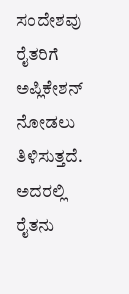ಸಂದೇಶವು ರೈತರಿಗೆ ಅಪ್ಲಿಕೇಶನ್ ನೋಡಲು ತಿಳಿಸುತ್ತದೆ. ಅದರಲ್ಲಿ ರೈತನು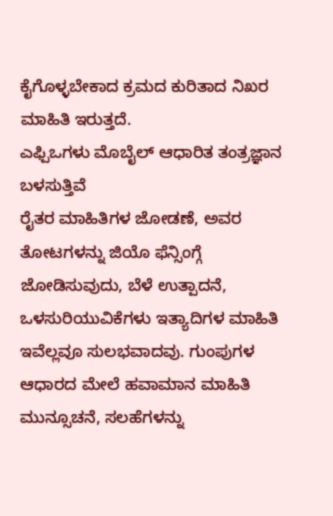ಕೈಗೊಳ್ಳಬೇಕಾದ ಕ್ರಮದ ಕುರಿತಾದ ನಿಖರ ಮಾಹಿತಿ ಇರುತ್ತದೆ.
ಎಫ್ಪಿಒಗಳು ಮೊಬೈಲ್ ಆಧಾರಿತ ತಂತ್ರಜ್ಞಾನ ಬಳಸುತ್ತಿವೆ
ರೈತರ ಮಾಹಿತಿಗಳ ಜೋಡಣೆ, ಅವರ ತೋಟಗಳನ್ನು ಜಿಯೊ ಫೆನ್ಸಿಂಗ್ಗೆ ಜೋಡಿಸುವುದು, ಬೆಳೆ ಉತ್ಪಾದನೆ, ಒಳಸುರಿಯುವಿಕೆಗಳು ಇತ್ಯಾದಿಗಳ ಮಾಹಿತಿ ಇವೆಲ್ಲವೂ ಸುಲಭವಾದವು. ಗುಂಪುಗಳ ಆಧಾರದ ಮೇಲೆ ಹವಾಮಾನ ಮಾಹಿತಿ ಮುನ್ಸೂಚನೆ, ಸಲಹೆಗಳನ್ನು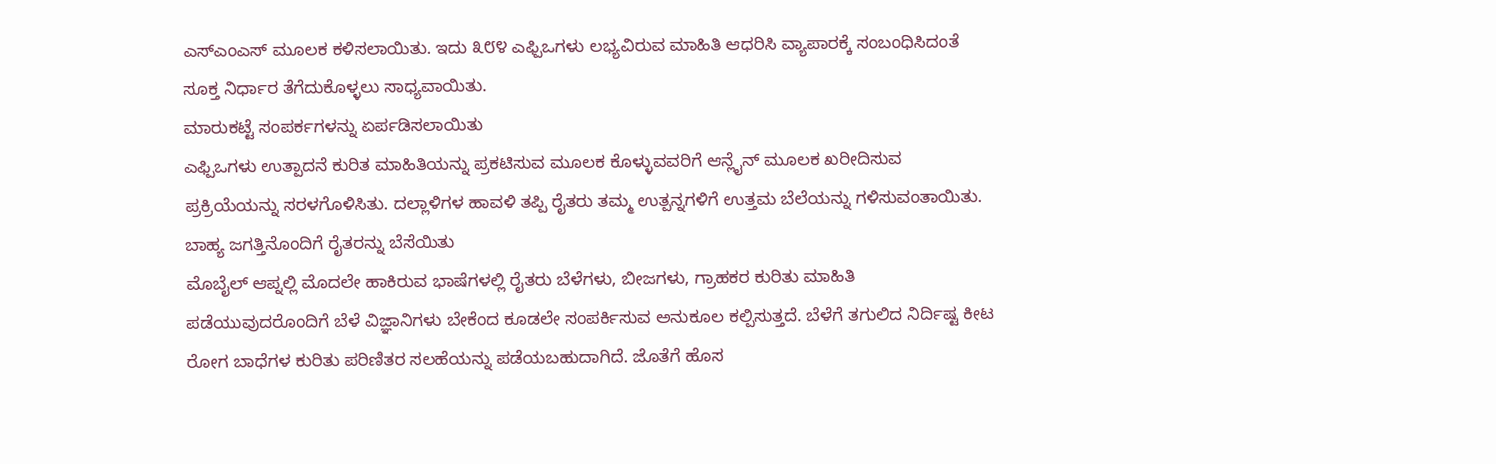ಎಸ್ಎಂಎಸ್ ಮೂಲಕ ಕಳಿಸಲಾಯಿತು. ಇದು ೩೮೪ ಎಫ್ಪಿಒಗಳು ಲಭ್ಯವಿರುವ ಮಾಹಿತಿ ಆಧರಿಸಿ ವ್ಯಾಪಾರಕ್ಕೆ ಸಂಬಂಧಿಸಿದಂತೆ ಸೂಕ್ತ ನಿರ್ಧಾರ ತೆಗೆದುಕೊಳ್ಳಲು ಸಾಧ್ಯವಾಯಿತು.
ಮಾರುಕಟ್ಟೆ ಸಂಪರ್ಕಗಳನ್ನು ಏರ್ಪಡಿಸಲಾಯಿತು
ಎಫ್ಪಿಒಗಳು ಉತ್ಪಾದನೆ ಕುರಿತ ಮಾಹಿತಿಯನ್ನು ಪ್ರಕಟಿಸುವ ಮೂಲಕ ಕೊಳ್ಳುವವರಿಗೆ ಆನ್ಲೈನ್ ಮೂಲಕ ಖರೀದಿಸುವ ಪ್ರಕ್ರಿಯೆಯನ್ನು ಸರಳಗೊಳಿಸಿತು. ದಲ್ಲಾಳಿಗಳ ಹಾವಳಿ ತಪ್ಪಿ ರೈತರು ತಮ್ಮ ಉತ್ಪನ್ನಗಳಿಗೆ ಉತ್ತಮ ಬೆಲೆಯನ್ನು ಗಳಿಸುವಂತಾಯಿತು.
ಬಾಹ್ಯ ಜಗತ್ತಿನೊಂದಿಗೆ ರೈತರನ್ನು ಬೆಸೆಯಿತು
ಮೊಬೈಲ್ ಆಪ್ನಲ್ಲಿ ಮೊದಲೇ ಹಾಕಿರುವ ಭಾಷೆಗಳಲ್ಲಿ ರೈತರು ಬೆಳೆಗಳು, ಬೀಜಗಳು, ಗ್ರಾಹಕರ ಕುರಿತು ಮಾಹಿತಿ ಪಡೆಯುವುದರೊಂದಿಗೆ ಬೆಳೆ ವಿಜ್ಞಾನಿಗಳು ಬೇಕೆಂದ ಕೂಡಲೇ ಸಂಪರ್ಕಿಸುವ ಅನುಕೂಲ ಕಲ್ಪಿಸುತ್ತದೆ. ಬೆಳೆಗೆ ತಗುಲಿದ ನಿರ್ದಿಷ್ಟ ಕೀಟ ರೋಗ ಬಾಧೆಗಳ ಕುರಿತು ಪರಿಣಿತರ ಸಲಹೆಯನ್ನು ಪಡೆಯಬಹುದಾಗಿದೆ. ಜೊತೆಗೆ ಹೊಸ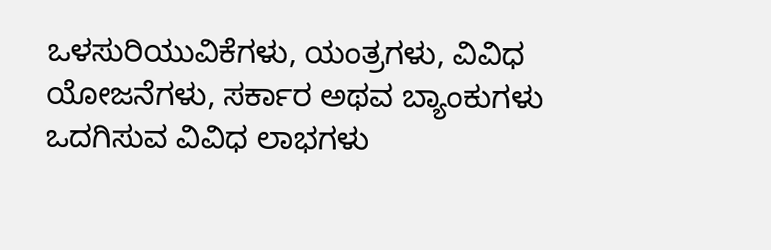ಒಳಸುರಿಯುವಿಕೆಗಳು, ಯಂತ್ರಗಳು, ವಿವಿಧ ಯೋಜನೆಗಳು, ಸರ್ಕಾರ ಅಥವ ಬ್ಯಾಂಕುಗಳು ಒದಗಿಸುವ ವಿವಿಧ ಲಾಭಗಳು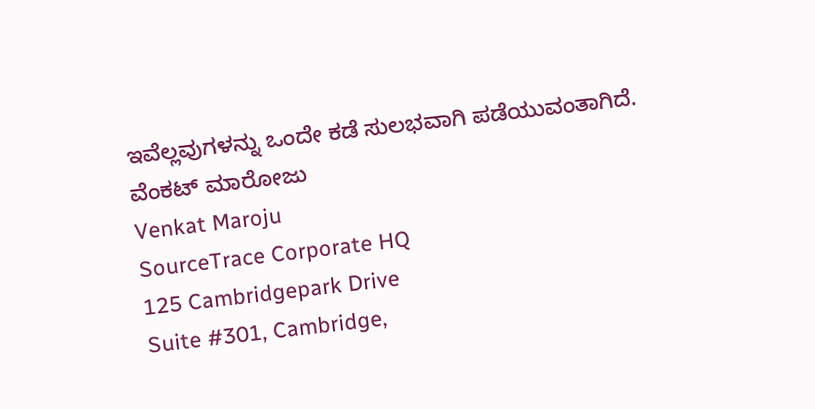ಇವೆಲ್ಲವುಗಳನ್ನು ಒಂದೇ ಕಡೆ ಸುಲಭವಾಗಿ ಪಡೆಯುವಂತಾಗಿದೆ.
ವೆಂಕಟ್ ಮಾರೋಜು
Venkat Maroju
SourceTrace Corporate HQ
125 Cambridgepark Drive
Suite #301, Cambridge,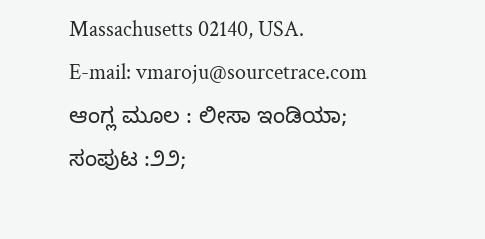Massachusetts 02140, USA.
E-mail: vmaroju@sourcetrace.com
ಆಂಗ್ಲ ಮೂಲ : ಲೀಸಾ ಇಂಡಿಯಾ; ಸಂಪುಟ :೨೨;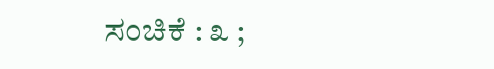ಸಂಚಿಕೆ : ೩ ;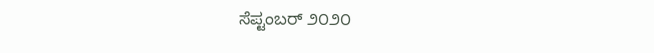ಸೆಪ್ಟಂಬರ್ ೨೦೨೦